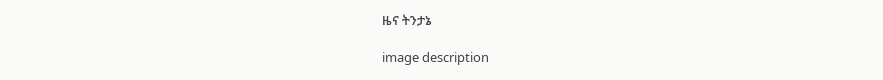ዜና ትንታኔ

image description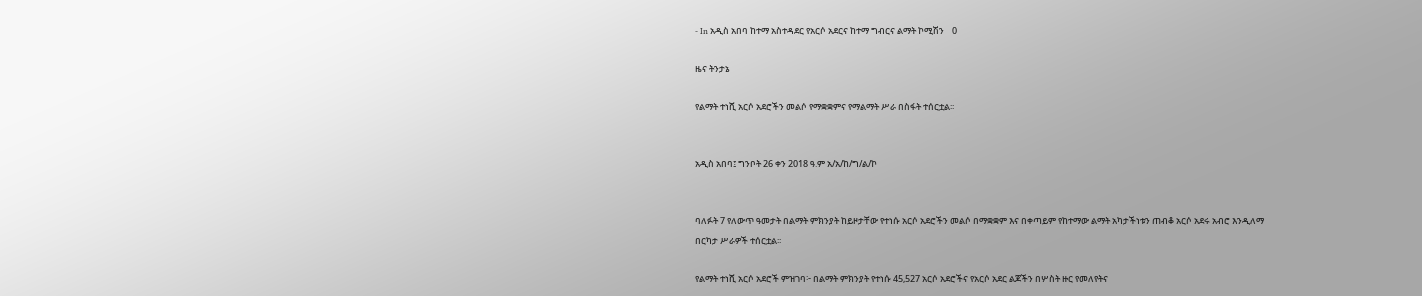- In አዲስ አበባ ከተማ አስተዳደር የአርሶ አደርና ከተማ ግብርና ልማት ኮሚሽን    0

ዜና ትንታኔ

የልማት ተነሺ አርሶ አደሮችን መልሶ የማቋቋምና የማልማት ሥራ በስፋት ተሰርቷል፡፡


አዲስ አበባ፤ ግንቦት 26 ቀን 2018 ዓ.ም አ/አ/ከ/ግ/ል/ኮ


ባለፉት 7 የለውጥ ዓመታት በልማት ምክንያት ከይዞታቸው የተነሱ አርሶ አደሮችን መልሶ በማቋቋም እና በቀጣይም የከተማው ልማት አካታችነቱን ጠብቆ አርሶ አደሩ አብሮ እንዲለማ በርካታ ሥራዎች ተሰርቷል፡፡

የልማት ተነሺ አርሶ አደሮች ምዝገባ፦ በልማት ምክንያት የተነሱ 45,527 አርሶ አደሮችና የአርሶ አደር ልጆችን በሦስት ዙር የመለየትና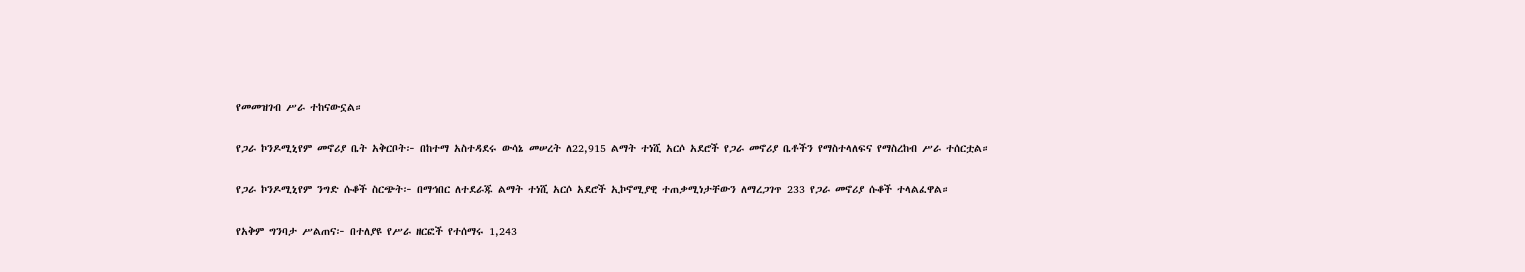የመመዝገብ ሥራ ተከናውኗል።

የጋራ ኮንዶሚኒየም መኖሪያ ቤት አቅርቦት፦ በከተማ አስተዳደሩ ውሳኔ መሠረት ለ22,915 ልማት ተነሺ አርሶ አደሮች የጋራ መኖሪያ ቤቶችን የማስተላለፍና የማስረከብ ሥራ ተሰርቷል።

የጋራ ኮንዶሚኒየም ንግድ ሱቆች ስርጭት፦ በማኅበር ለተደራጁ ልማት ተነሺ አርሶ አደሮች ኢኮኖሚያዊ ተጠቃሚነታቸውን ለማረጋገጥ 233 የጋራ መኖሪያ ሱቆች ተላልፈዋል።

የአቅም ግንባታ ሥልጠና፦ በተለያዩ የሥራ ዘርፎች የተሰማሩ 1,243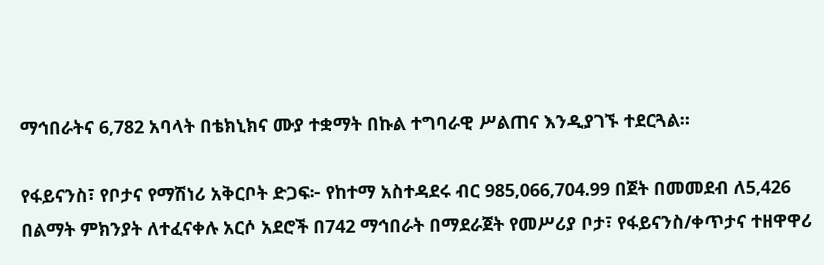ማኅበራትና 6,782 አባላት በቴክኒክና ሙያ ተቋማት በኩል ተግባራዊ ሥልጠና እንዲያገኙ ተደርጓል።

የፋይናንስ፣ የቦታና የማሽነሪ አቅርቦት ድጋፍ፦ የከተማ አስተዳደሩ ብር 985,066,704.99 በጀት በመመደብ ለ5,426 በልማት ምክንያት ለተፈናቀሉ አርሶ አደሮች በ742 ማኅበራት በማደራጀት የመሥሪያ ቦታ፣ የፋይናንስ/ቀጥታና ተዘዋዋሪ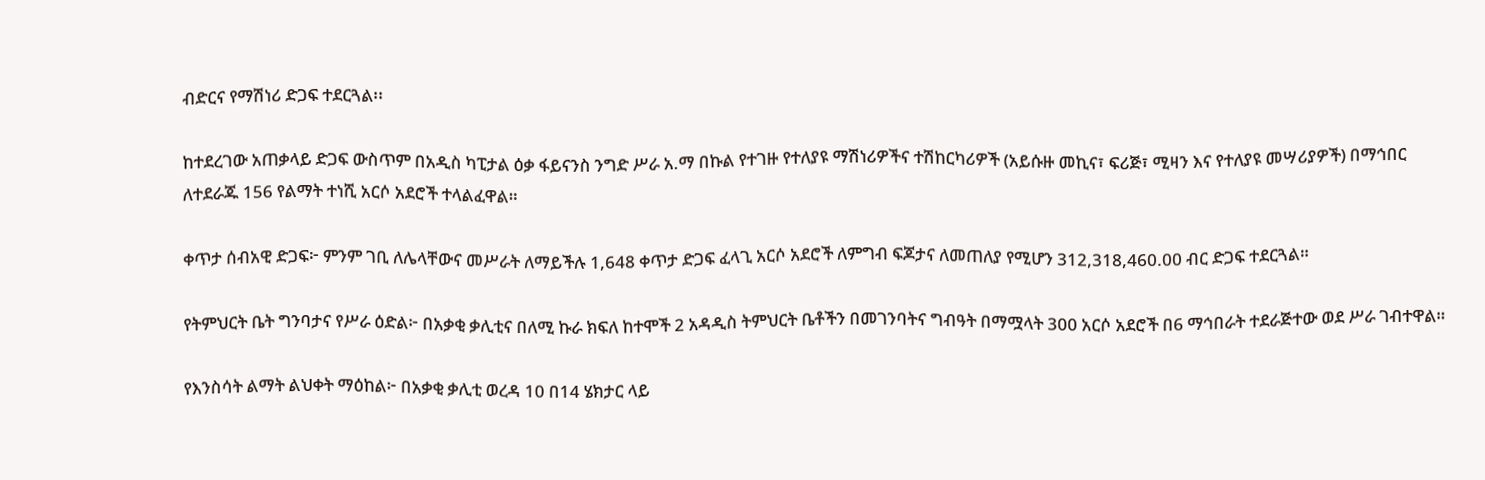ብድርና የማሽነሪ ድጋፍ ተደርጓል፡፡

ከተደረገው አጠቃላይ ድጋፍ ውስጥም በአዲስ ካፒታል ዕቃ ፋይናንስ ንግድ ሥራ አ.ማ በኩል የተገዙ የተለያዩ ማሽነሪዎችና ተሽከርካሪዎች (አይሱዙ መኪና፣ ፍሪጅ፣ ሚዛን እና የተለያዩ መሣሪያዎች) በማኅበር ለተደራጁ 156 የልማት ተነሺ አርሶ አደሮች ተላልፈዋል።

ቀጥታ ሰብአዊ ድጋፍ፦ ምንም ገቢ ለሌላቸውና መሥራት ለማይችሉ 1,648 ቀጥታ ድጋፍ ፈላጊ አርሶ አደሮች ለምግብ ፍጆታና ለመጠለያ የሚሆን 312,318,460.00 ብር ድጋፍ ተደርጓል።

የትምህርት ቤት ግንባታና የሥራ ዕድል፦ በአቃቂ ቃሊቲና በለሚ ኩራ ክፍለ ከተሞች 2 አዳዲስ ትምህርት ቤቶችን በመገንባትና ግብዓት በማሟላት 300 አርሶ አደሮች በ6 ማኅበራት ተደራጅተው ወደ ሥራ ገብተዋል።

የእንስሳት ልማት ልህቀት ማዕከል፦ በአቃቂ ቃሊቲ ወረዳ 10 በ14 ሄክታር ላይ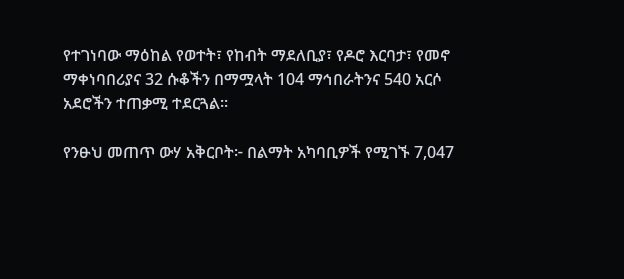የተገነባው ማዕከል የወተት፣ የከብት ማደለቢያ፣ የዶሮ እርባታ፣ የመኖ ማቀነባበሪያና 32 ሱቆችን በማሟላት 104 ማኅበራትንና 540 አርሶ አደሮችን ተጠቃሚ ተደርጓል።

የንፁህ መጠጥ ውሃ አቅርቦት፦ በልማት አካባቢዎች የሚገኙ 7,047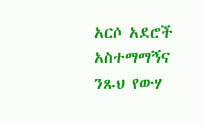አርሶ አደሮች አስተማማኝና ንጹህ የውሃ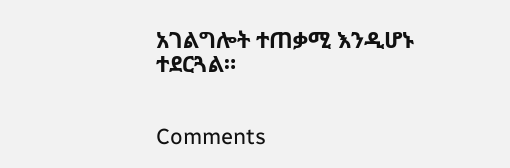አገልግሎት ተጠቃሚ እንዲሆኑ ተደርጓል።


Comments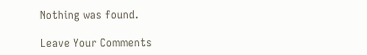Nothing was found.

Leave Your Comments